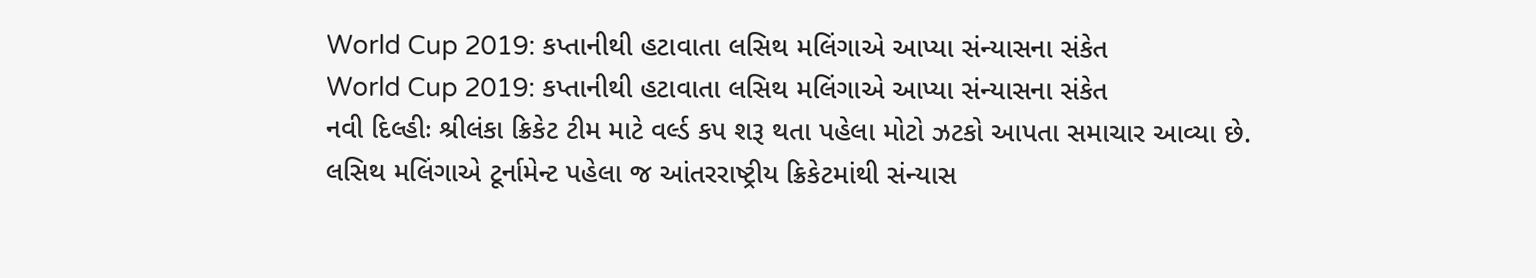World Cup 2019: કપ્તાનીથી હટાવાતા લસિથ મલિંગાએ આપ્યા સંન્યાસના સંકેત
World Cup 2019: કપ્તાનીથી હટાવાતા લસિથ મલિંગાએ આપ્યા સંન્યાસના સંકેત
નવી દિલ્હીઃ શ્રીલંકા ક્રિકેટ ટીમ માટે વર્લ્ડ કપ શરૂ થતા પહેલા મોટો ઝટકો આપતા સમાચાર આવ્યા છે. લસિથ મલિંગાએ ટૂર્નામેન્ટ પહેલા જ આંતરરાષ્ટ્રીય ક્રિકેટમાંથી સંન્યાસ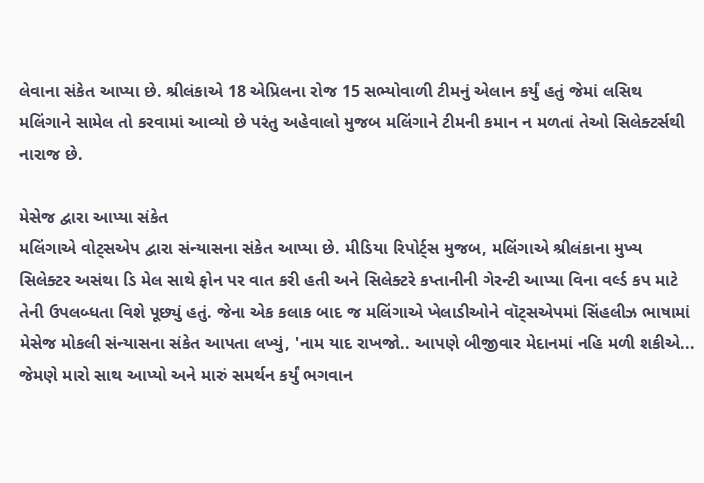લેવાના સંકેત આપ્યા છે. શ્રીલંકાએ 18 એપ્રિલના રોજ 15 સભ્યોવાળી ટીમનું એલાન કર્યું હતું જેમાં લસિથ મલિંગાને સામેલ તો કરવામાં આવ્યો છે પરંતુ અહેવાલો મુજબ મલિંગાને ટીમની કમાન ન મળતાં તેઓ સિલેક્ટર્સથી નારાજ છે.

મેસેજ દ્વારા આપ્યા સંકેત
મલિંગાએ વોટ્સએપ દ્વારા સંન્યાસના સંકેત આપ્યા છે. મીડિયા રિપોર્ટ્સ મુજબ, મલિંગાએ શ્રીલંકાના મુખ્ય સિલેક્ટર અસંથા ડિ મેલ સાથે ફોન પર વાત કરી હતી અને સિલેક્ટરે કપ્તાનીની ગેરન્ટી આપ્યા વિના વર્લ્ડ કપ માટે તેની ઉપલબ્ધતા વિશે પૂછ્યું હતું. જેના એક કલાક બાદ જ મલિંગાએ ખેલાડીઓને વૉટ્સએપમાં સિંહલીઝ ભાષામાં મેસેજ મોકલી સંન્યાસના સંકેત આપતા લખ્યું, 'નામ યાદ રાખજો.. આપણે બીજીવાર મેદાનમાં નહિ મળી શકીએ... જેમણે મારો સાથ આપ્યો અને મારું સમર્થન કર્યું ભગવાન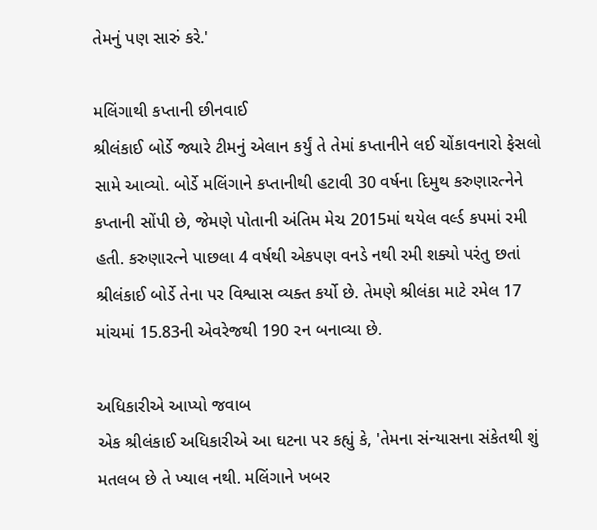તેમનું પણ સારું કરે.'

મલિંગાથી કપ્તાની છીનવાઈ
શ્રીલંકાઈ બોર્ડે જ્યારે ટીમનું એલાન કર્યું તે તેમાં કપ્તાનીને લઈ ચોંકાવનારો ફેસલો સામે આવ્યો. બોર્ડે મલિંગાને કપ્તાનીથી હટાવી 30 વર્ષના દિમુથ કરુણારત્નેને કપ્તાની સોંપી છે, જેમણે પોતાની અંતિમ મેચ 2015માં થયેલ વર્લ્ડ કપમાં રમી હતી. કરુણારત્ને પાછલા 4 વર્ષથી એકપણ વનડે નથી રમી શક્યો પરંતુ છતાં શ્રીલંકાઈ બોર્ડે તેના પર વિશ્વાસ વ્યક્ત કર્યો છે. તેમણે શ્રીલંકા માટે રમેલ 17 માંચમાં 15.83ની એવરેજથી 190 રન બનાવ્યા છે.

અધિકારીએ આપ્યો જવાબ
એક શ્રીલંકાઈ અધિકારીએ આ ઘટના પર કહ્યું કે, 'તેમના સંન્યાસના સંકેતથી શું મતલબ છે તે ખ્યાલ નથી. મલિંગાને ખબર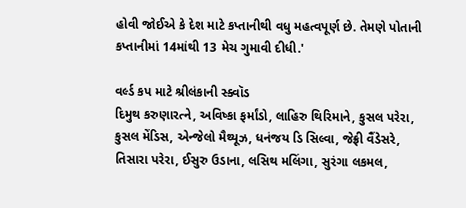હોવી જોઈએ કે દેશ માટે કપ્તાનીથી વધુ મહત્વપૂર્ણ છે. તેમણે પોતાની કપ્તાનીમાં 14માંથી 13 મેચ ગુમાવી દીધી.'

વર્લ્ડ કપ માટે શ્રીલંકાની સ્ક્વૉડ
દિમુથ કરુણારત્ને, અવિષ્કા ફર્માંડો, લાહિરુ થિરિમાને, કુસલ પરેરા, કુસલ મેંડિસ, એન્જેલો મૈથ્યૂઝ, ધનંજય ડિ સિલ્વા, જેફ્રી વૈંડેસરે, તિસારા પરેરા, ઈસુરુ ઉડાના, લસિથ મલિંગા, સુરંગા લકમલ,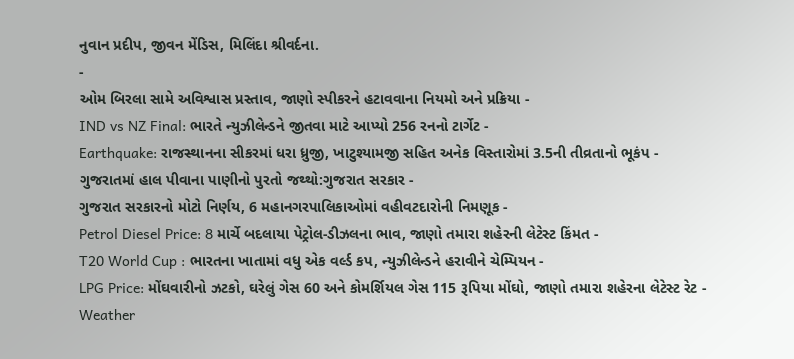નુવાન પ્રદીપ, જીવન મેંડિસ, મિલિંદા શ્રીવર્દના.
-
ઓમ બિરલા સામે અવિશ્વાસ પ્રસ્તાવ, જાણો સ્પીકરને હટાવવાના નિયમો અને પ્રક્રિયા -
IND vs NZ Final: ભારતે ન્યુઝીલેન્ડને જીતવા માટે આપ્યો 256 રનનો ટાર્ગેટ -
Earthquake: રાજસ્થાનના સીકરમાં ધરા ધ્રુજી, ખાટુશ્યામજી સહિત અનેક વિસ્તારોમાં 3.5ની તીવ્રતાનો ભૂકંપ -
ગુજરાતમાં હાલ પીવાના પાણીનો પુરતો જથ્થો:ગુજરાત સરકાર -
ગુજરાત સરકારનો મોટો નિર્ણય, 6 મહાનગરપાલિકાઓમાં વહીવટદારોની નિમણૂક -
Petrol Diesel Price: 8 માર્ચે બદલાયા પેટ્રોલ-ડીઝલના ભાવ, જાણો તમારા શહેરની લેટેસ્ટ કિંમત -
T20 World Cup : ભારતના ખાતામાં વધુ એક વર્લ્ડ કપ, ન્યુઝીલેન્ડને હરાવીને ચેમ્પિયન -
LPG Price: મોંઘવારીનો ઝટકો, ઘરેલું ગેસ 60 અને કોમર્શિયલ ગેસ 115 રૂપિયા મોંઘો, જાણો તમારા શહેરના લેટેસ્ટ રેટ -
Weather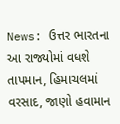News: ઉત્તર ભારતના આ રાજ્યોમાં વધશે તાપમાન, હિમાચલમાં વરસાદ, જાણો હવામાન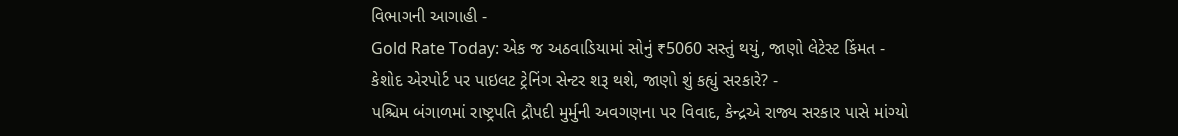વિભાગની આગાહી -
Gold Rate Today: એક જ અઠવાડિયામાં સોનું ₹5060 સસ્તું થયું, જાણો લેટેસ્ટ કિંમત -
કેશોદ એરપોર્ટ પર પાઇલટ ટ્રેનિંગ સેન્ટર શરૂ થશે, જાણો શું કહ્યું સરકારે? -
પશ્ચિમ બંગાળમાં રાષ્ટ્રપતિ દ્રૌપદી મુર્મુની અવગણના પર વિવાદ, કેન્દ્રએ રાજ્ય સરકાર પાસે માંગ્યો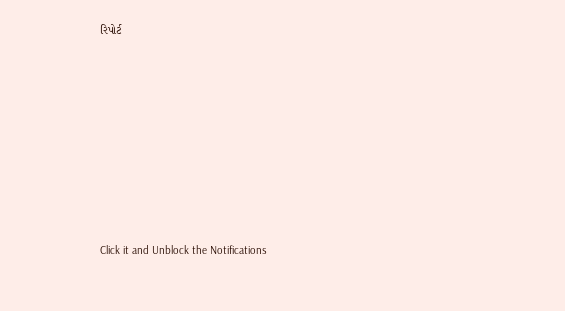રિપોર્ટ









Click it and Unblock the Notifications